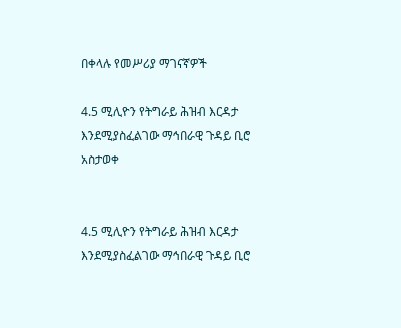በቀላሉ የመሥሪያ ማገናኛዎች

4.5 ሚሊዮን የትግራይ ሕዝብ እርዳታ እንደሚያስፈልገው ማኅበራዊ ጉዳይ ቢሮ አስታወቀ


4.5 ሚሊዮን የትግራይ ሕዝብ እርዳታ እንደሚያስፈልገው ማኅበራዊ ጉዳይ ቢሮ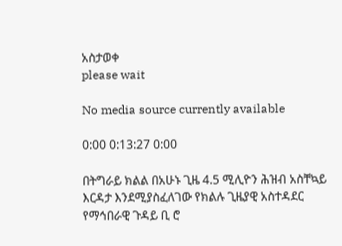አስታወቀ
please wait

No media source currently available

0:00 0:13:27 0:00

በትግራይ ክልል በአሁኑ ጊዜ 4.5 ሚሊዮን ሕዝብ አስቸኳይ እርዳታ እንደሚያስፈለገው የክልሉ ጊዜያዊ አስተዳደር የማኅበራዊ ጉዳይ ቢ ሮ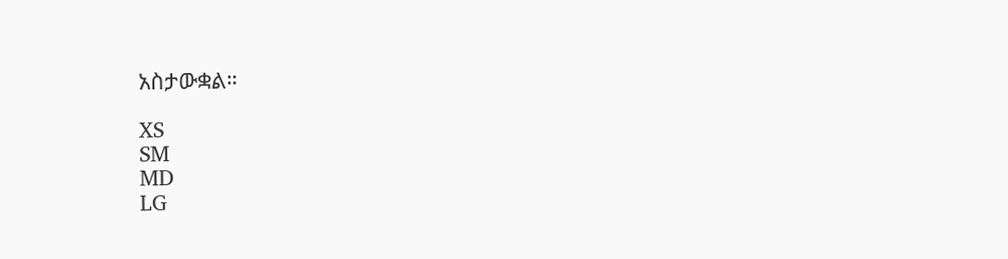አስታውቋል።

XS
SM
MD
LG